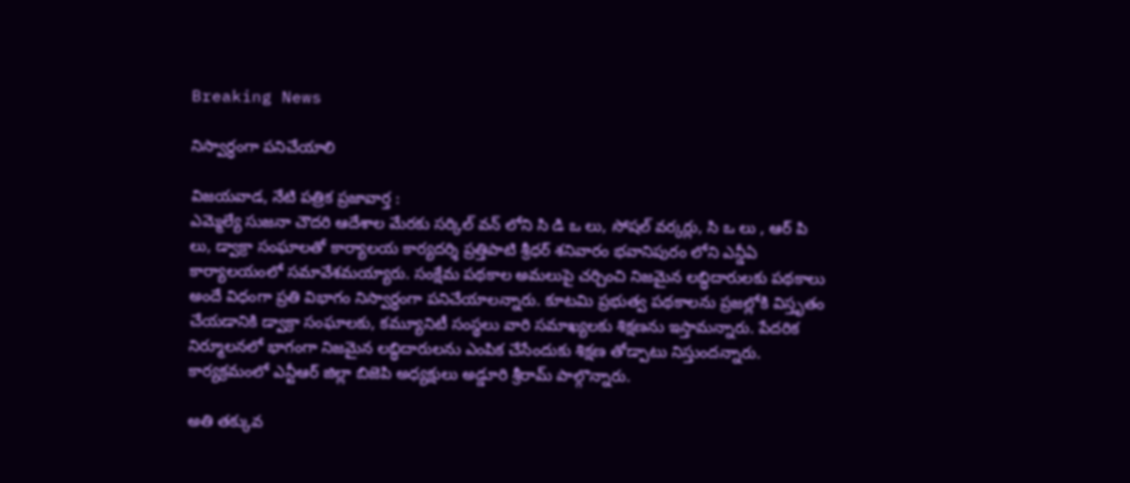Breaking News

నిస్వార్ధంగా పనిచేయాలి

విజయవాడ, నేటి పత్రిక ప్రజావార్త :
ఎమ్మెల్యే సుజనా చౌదరి ఆదేశాల మేరకు సర్కిల్ వన్ లోని సి డి ఒ లు, సోషల్ వర్కర్లు, సి ఒ లు , ఆర్ పి లు, డ్వాక్రా సంఘాలతో కార్యాలయ కార్యదర్శి ప్రత్తిపాటి శ్రీధర్ శనివారం భవానిపురం లోని ఎన్డీఏ కార్యాలయంలో సమావేశమయ్యారు. సంక్షేమ పథకాల అమలుపై చర్చించి నిజమైన లబ్ధిదారులకు పథకాలు అందే విధంగా ప్రతి విభాగం నిస్వార్ధంగా పనిచేయాలన్నారు. కూటమి ప్రభుత్వ పథకాలను ప్రజల్లోకి విస్తృతం చేయడానికి డ్వాక్రా సంఘాలకు, కమ్యూనిటీ సంస్థలు వారి సమాఖ్యలకు శిక్షణను ఇస్తామన్నారు. పేదరిక నిర్మూలనలో భాగంగా నిజమైన లబ్ధిదారులను ఎంపిక చేసేందుకు శిక్షణ తోడ్పాటు నిస్తుందన్నారు. కార్యక్రమంలో ఎన్టీఆర్ జిల్లా బిజెపి అధ్యక్షులు అడ్డూరి శ్రీరామ్ పాల్గొన్నారు.

అతి తక్కువ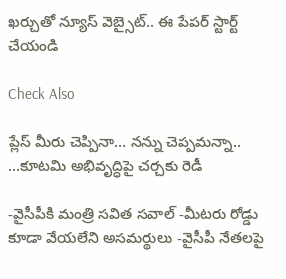ఖర్చుతో న్యూస్ వెబ్సైట్.. ఈ పేపర్ స్టార్ట్ చేయండి

Check Also

ప్లేస్ మీరు చెప్పినా… నన్ను చెప్పమన్నా.. …కూటమి అభివృద్ధిపై చర్చకు రెడీ

-వైసీపీకి మంత్రి సవిత సవాల్ -మీటరు రోడ్డు కూడా వేయలేని అసమర్థులు -వైసీపీ నేతలపై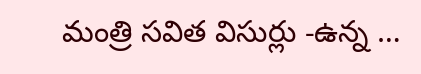మంత్రి సవిత విసుర్లు -ఉన్న …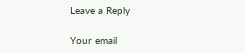Leave a Reply

Your email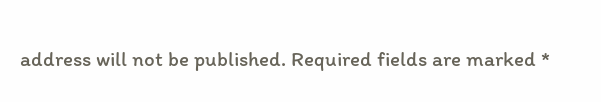address will not be published. Required fields are marked *